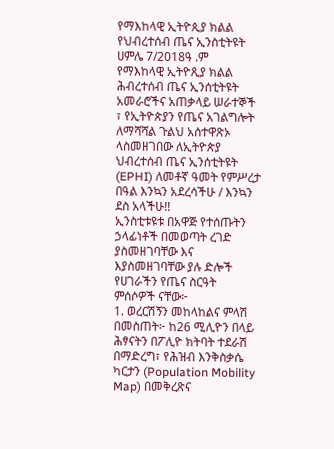የማእከላዊ ኢትዮጲያ ክልል የህብረተሰብ ጤና ኢንስቲትዩት
ሀምሌ 7/2018ዓ .ም
የማእከላዊ ኢትዮጺያ ክልል ሕብረተሰብ ጤና ኢንሰቲትዩት አመራሮችና አጠቃላይ ሠራተኞች ፣ የኢትዮጵያን የጤና አገልግሎት ለማሻሻል ጉልህ አሰተዋጽኦ ላስመዘገበው ለኢትዮጵያ ህብረተሰብ ጤና ኢንሰቲትዩት (EPHI) ለመቶኛ ዓመት የምሥረታ በዓል እንኳን አደረሳችሁ / እንኳን ደስ አላችሁ!!
ኢንስቲቱዩቱ በአዋጅ የተሰጡትን ኃላፊነቶች በመወጣት ረገድ ያስመዘገባቸው እና እያስመዘገባቸው ያሉ ድሎች የሀገራችን የጤና ስርዓት ምሰሶዎች ናቸው፦
1. ወረርሽኝን መከላከልና ምላሽ በመስጠት፦ ከ26 ሚሊዮን በላይ ሕፃናትን በፖሊዮ ክትባት ተደራሽ በማድረግ፣ የሕዝብ እንቅስቃሴ ካርታን (Population Mobility Map) በመቅረጽና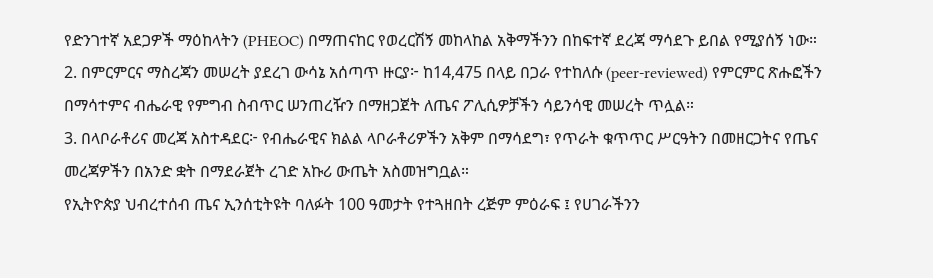የድንገተኛ አደጋዎች ማዕከላትን (PHEOC) በማጠናከር የወረርሽኝ መከላከል አቅማችንን በከፍተኛ ደረጃ ማሳደጉ ይበል የሚያሰኝ ነው።
2. በምርምርና ማስረጃን መሠረት ያደረገ ውሳኔ አሰጣጥ ዙርያ፦ ከ14,475 በላይ በጋራ የተከለሱ (peer-reviewed) የምርምር ጽሑፎችን በማሳተምና ብሔራዊ የምግብ ስብጥር ሠንጠረዥን በማዘጋጀት ለጤና ፖሊሲዎቻችን ሳይንሳዊ መሠረት ጥሏል።
3. በላቦራቶሪና መረጃ አስተዳደር፦ የብሔራዊና ክልል ላቦራቶሪዎችን አቅም በማሳደግ፣ የጥራት ቁጥጥር ሥርዓትን በመዘርጋትና የጤና መረጃዎችን በአንድ ቋት በማደራጀት ረገድ አኩሪ ውጤት አስመዝግቧል።
የኢትዮጵያ ህብረተሰብ ጤና ኢንሰቲትዩት ባለፉት 100 ዓመታት የተጓዘበት ረጅም ምዕራፍ ፤ የሀገራችንን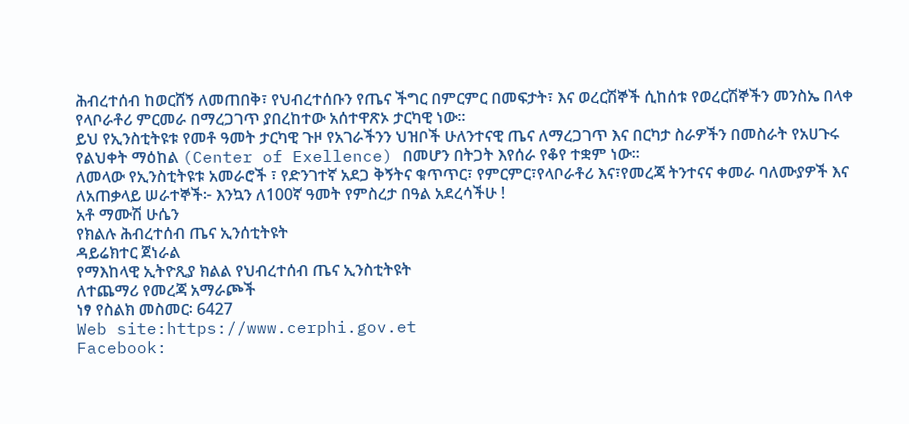ሕብረተሰብ ከወርሸኝ ለመጠበቅ፣ የህብረተሰቡን የጤና ችግር በምርምር በመፍታት፣ እና ወረርሽኞች ሲከሰቱ የወረርሽኞችን መንስኤ በላቀ የላቦራቶሪ ምርመራ በማረጋገጥ ያበረከተው አሰተዋጽኦ ታርካዊ ነው።
ይህ የኢንስቲትዩቱ የመቶ ዓመት ታርካዊ ጉዞ የአገራችንን ህዝቦች ሁለንተናዊ ጤና ለማረጋገጥ እና በርካታ ስራዎችን በመስራት የአሀጉሩ የልህቀት ማዕከል (Center of Exellence) በመሆን በትጋት እየሰራ የቆየ ተቋም ነው።
ለመላው የኢንስቲትዩቱ አመራሮች ፣ የድንገተኛ አደጋ ቅኝትና ቁጥጥር፣ የምርምር፣የላቦራቶሪ እና፣የመረጃ ትንተናና ቀመራ ባለሙያዎች እና ለአጠቃላይ ሠራተኞች፦ እንኳን ለ100ኛ ዓመት የምስረታ በዓል አደረሳችሁ !
አቶ ማሙሽ ሁሴን
የክልሉ ሕብረተሰብ ጤና ኢንሰቲትዩት
ዳይሬክተር ጀነራል
የማእከላዊ ኢትዮጺያ ክልል የህብረተሰብ ጤና ኢንስቲትዩት
ለተጨማሪ የመረጃ አማራጮች
ነፃ የስልክ መስመር፡ 6427
Web site:https://www.cerphi.gov.et
Facebook: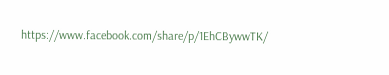https://www.facebook.com/share/p/1EhCBywwTK/